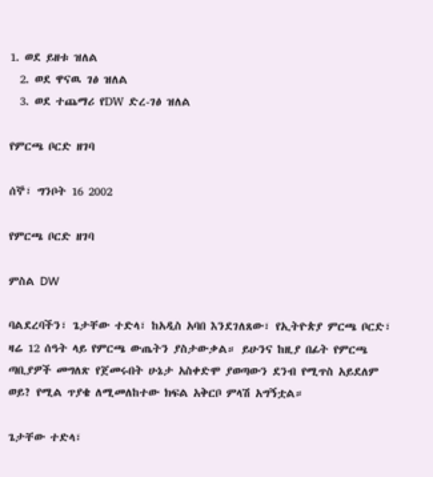1. ወደ ይዘቱ ዝለል
  2. ወደ ዋናዉ ገፅ ዝለል
  3. ወደ ተጨማሪ የDW ድረ-ገፅ ዝለል

የምርጫ ቦርድ ዘገባ

ሰኞ፣ ግንቦት 16 2002

የምርጫ ቦርድ ዘገባ

ምስል DW

ባልደረባችን፣ ጌታቸው ተድላ፣ ከአዲስ አባበ እንደገለጸው፣ የኢትዮጵያ ምርጫ ቦርድ፣ ዛሬ 12 ሰዓት ላይ የምርጫ ውጤትን ያስታውቃል። ይሁንና ከዚያ በፊት የምርጫ ጣቢያዎች መግለጽ የጀመሩበት ሁኔታ አስቀድሞ ያወጣውን ደንብ የሚጥስ አይደለም ወይ? የሚል ጥያቄ ለሚመለከተው ክፍል አቅርቦ ምላሽ አግኝቷል።

ጌታቸው ተድላ፣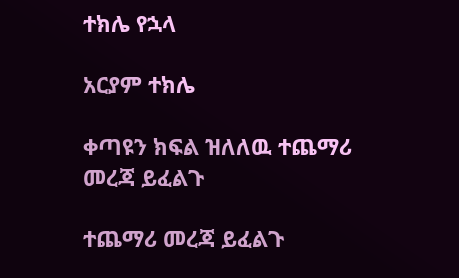ተክሌ የኋላ

አርያም ተክሌ

ቀጣዩን ክፍል ዝለለዉ ተጨማሪ መረጃ ይፈልጉ

ተጨማሪ መረጃ ይፈልጉ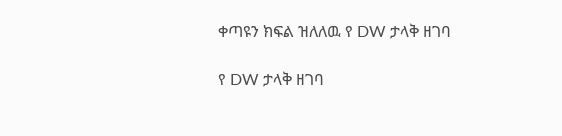ቀጣዩን ክፍል ዝለለዉ የ DW ታላቅ ዘገባ

የ DW ታላቅ ዘገባ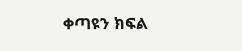ቀጣዩን ክፍል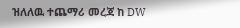ዝለለዉ ተጨማሪ መረጃ ከ DW